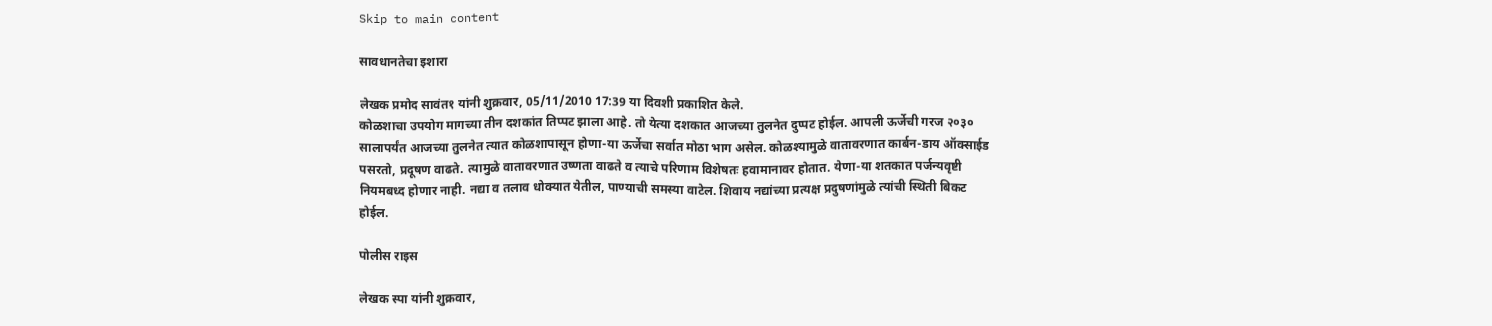Skip to main content

सावधानतेचा इशारा

लेखक प्रमोद सावंत१ यांनी शुक्रवार, 05/11/2010 17:39 या दिवशी प्रकाशित केले.
कोळशाचा उपयोग मागच्या तीन दशकांत तिप्पट झाला आहे. तो येत्या दशकात आजच्या तुलनेत दुप्पट होईल. आपली ऊर्जेची गरज २०३० सालापर्यंत आजच्या तुलनेत त्यात कोळशापासून होणा-या ऊर्जेचा सर्वात मोठा भाग असेल. कोळश्यामुळे वातावरणात कार्बन-डाय ऑक्साईड पसरतो, प्रदूषण वाढते. त्यामुळे वातावरणात उष्णता वाढते व त्याचे परिणाम विशेषतः हवामानावर होतात. येणा-या शतकात पर्जन्यवृष्टी नियमबध्द होणार नाही. नद्या व तलाव धोक्यात येतील, पाण्याची समस्या वाटेल. शिवाय नद्यांच्या प्रत्यक्ष प्रदुषणांमुळे त्यांची स्थिती बिकट होईल.

पोलीस राइस

लेखक स्पा यांनी शुक्रवार,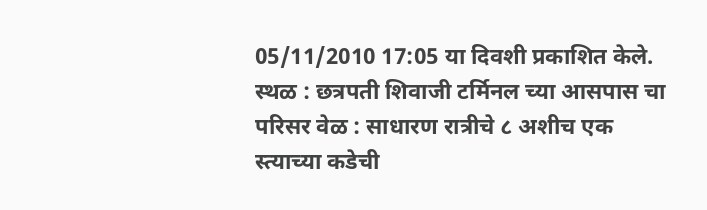05/11/2010 17:05 या दिवशी प्रकाशित केले.
स्थळ : छत्रपती शिवाजी टर्मिनल च्या आसपास चा परिसर वेळ : साधारण रात्रीचे ८ अशीच एक स्त्याच्या कडेची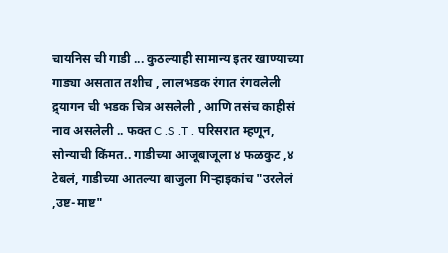चायनिस ची गाडी ... कुठल्याही सामान्य इतर खाण्याच्या गाड्या असतात तशीच , लालभडक रंगात रंगवलेली द्र्यागन ची भडक चित्र असलेली , आणि तसंच काहीसं नाव असलेली .. फक्त C .S .T . परिसरात म्हणून, सोन्याची किंमत.. गाडीच्या आजूबाजूला ४ फळकुट ,४ टेबलं, गाडीच्या आतल्या बाजुला गिऱ्हाइकांच "उरलेलं ,उष्ट-माष्ट"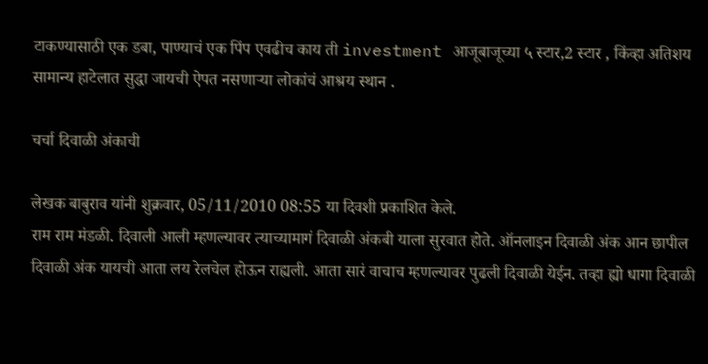टाकण्यासाठी एक डबा, पाण्याचं एक पिंप एवढीच काय ती investment आजूबाजूच्या ५ स्टार,2 स्टार , किंव्हा अतिशय सामान्य हाटेलात सुद्धा जायची ऐपत नसणाऱ्या लोकांचं आश्रय स्थान .

चर्चा दिवाळी अंकाची

लेखक बाबुराव यांनी शुक्रवार, 05/11/2010 08:55 या दिवशी प्रकाशित केले.
राम राम मंडळी. दिवाली आली म्हणल्यावर त्याच्यामागं दिवाळी अंकबी याला सुरवात होते. ऑनलाइन दिवाळी अंक आन छापील दिवाळी अंक यायची आता लय रेलचेल होऊन राह्यली. आता सारं वाचाच म्हणल्यावर पुढली दिवाळी येईन. तव्हा ह्यो धागा दिवाळी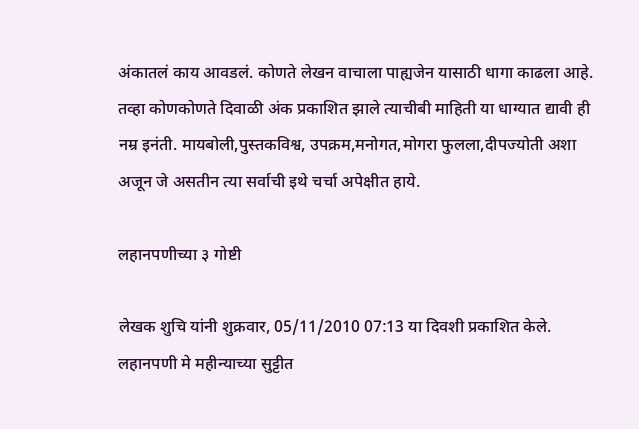अंकातलं काय आवडलं. कोणते लेखन वाचाला पाह्यजेन यासाठी धागा काढला आहे. तव्हा कोणकोणते दिवाळी अंक प्रकाशित झाले त्याचीबी माहिती या धाग्यात द्यावी ही नम्र इनंती. मायबोली,पुस्तकविश्व, उपक्रम,मनोगत,मोगरा फुलला,दीपज्योती अशा अजून जे असतीन त्या सर्वाची इथे चर्चा अपेक्षीत हाये.

लहानपणीच्या ३ गोष्टी

लेखक शुचि यांनी शुक्रवार, 05/11/2010 07:13 या दिवशी प्रकाशित केले.
लहानपणी मे महीन्याच्या सुट्टीत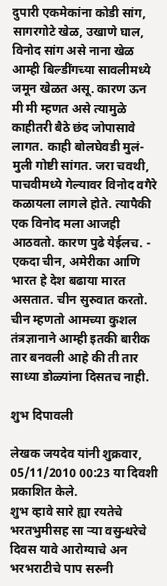दुपारी एकमेकांना कोडी सांग, सागरगोटे खेळ, उखाणे घाल, विनोद सांग असे नाना खेळ आम्ही बिल्डींगच्या सावलीमध्ये जमून खेळत असू. कारण ऊन मी मी म्हणत असे त्यामुळे काहीतरी बैठे छंद जोपासावे लागत. काही बोलघेवडी मुलं-मुली गोष्टी सांगत. जरा चवथी, पाचवीमध्ये गेल्यावर विनोद वगैरे कळायला लागले होते. त्यापैकी एक विनोद मला आजही आठवतो. कारण पुढे येईलच. - एकदा चीन, अमेरीका आणि भारत हे देश बढाया मारत असतात. चीन सुरुवात करतो. चीन म्हणतो आमच्या कुशल तंत्रज्ञानाने आम्ही इतकी बारीक तार बनवली आहे की ती तार साध्या डोळ्यांना दिसतच नाही.

शुभ दिपावली

लेखक जयदेव यांनी शुक्रवार, 05/11/2010 00:23 या दिवशी प्रकाशित केले.
शुभ व्हावे सारे ह्या रयतेचे भरतभुमीसह सा र्‍या वसुन्धरेचे दिवस यावे आरोग्याचे अन भरभराटीचे पाप सरुनी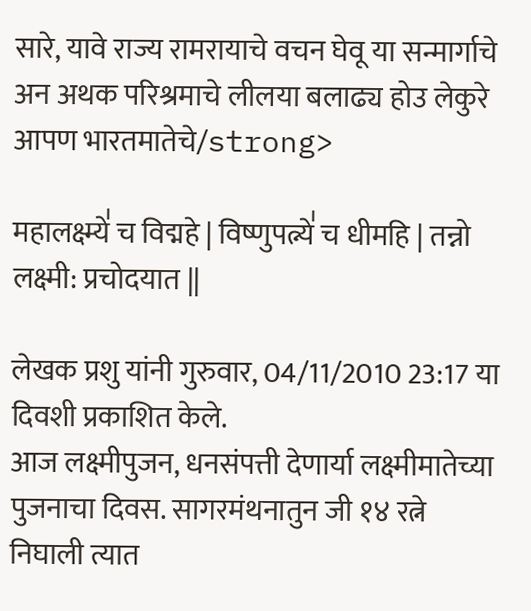सारे, यावे राज्य रामरायाचे वचन घेवू या सन्मार्गाचे अन अथक परिश्रमाचे लीलया बलाढ्य होउ लेकुरे आपण भारतमातेचे/strong>

महालक्ष्म्ये॑ च विद्महे | विष्णुपत्न्ये॑ च धीमहि | तन्नो लक्ष्मी: प्रचोदयात ||

लेखक प्रशु यांनी गुरुवार, 04/11/2010 23:17 या दिवशी प्रकाशित केले.
आज लक्ष्मीपुजन, धनसंपत्ती देणार्या लक्ष्मीमातेच्या पुजनाचा दिवस. सागरमंथनातुन जी १४ रत्ने निघाली त्यात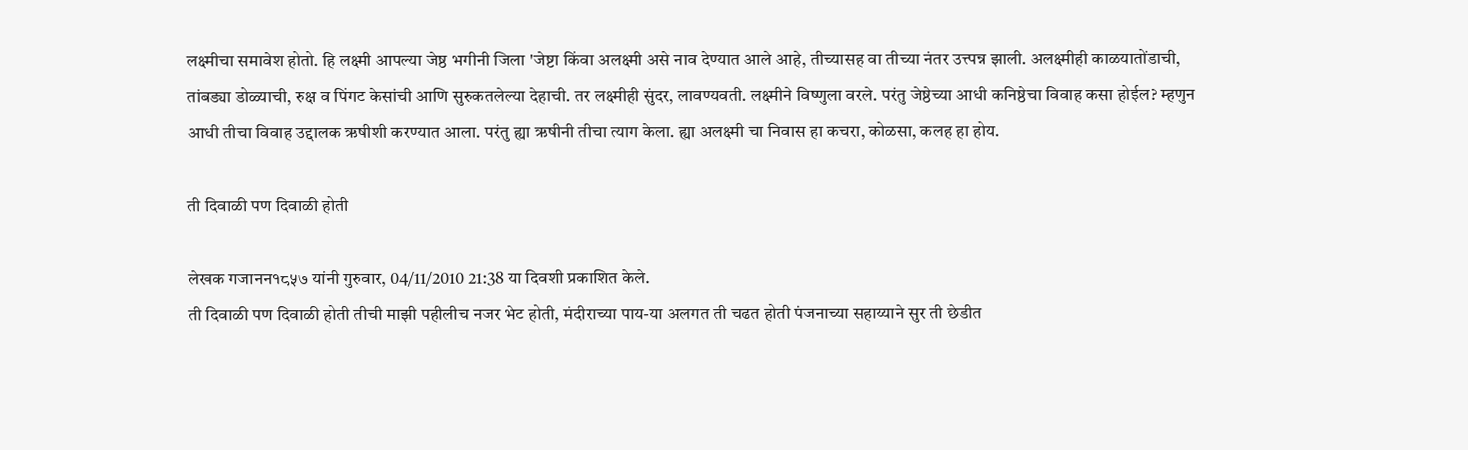लक्ष्मीचा समावेश होतो. हि लक्ष्मी आपल्या जेष्ठ भगीनी जिला 'जेष्टा किंवा अलक्ष्मी असे नाव देण्यात आले आहे, तीच्यासह वा तीच्या नंतर उत्त्पन्न झाली. अलक्ष्मीही काळयातोंडाची, तांबड्या डोळ्याची, रुक्ष व पिंगट केसांची आणि सुरुकतलेल्या देहाची. तर लक्ष्मीही सुंदर, लावण्यवती. लक्ष्मीने विष्णुला वरले. परंतु जेष्ठेच्या आधी कनिष्ठेचा विवाह कसा होईल? म्हणुन आधी तीचा विवाह उद्दालक ऋषीशी करण्यात आला. परंतु ह्या ऋषीनी तीचा त्याग केला. ह्या अलक्ष्मी चा निवास हा कचरा, कोळसा, कलह हा होय.

ती दिवाळी पण दिवाळी होती

लेखक गजानन१८५७ यांनी गुरुवार, 04/11/2010 21:38 या दिवशी प्रकाशित केले.
ती दिवाळी पण दिवाळी होती तीची माझी पहीलीच नजर भेट होती, मंदीराच्या पाय-या अलगत ती चढत होती पंजनाच्या सहाय्याने सुर ती छेडीत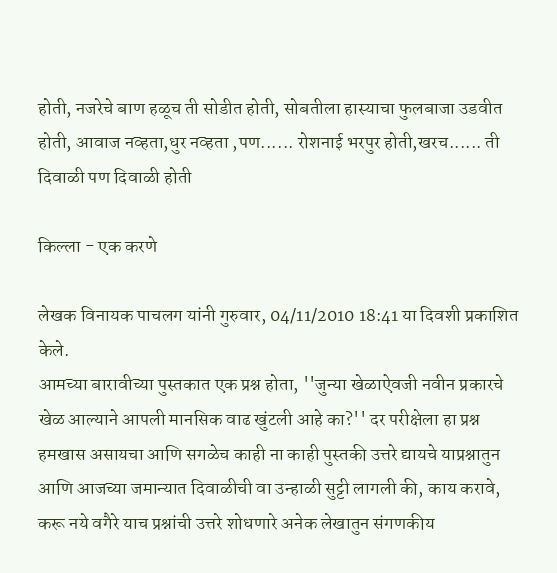होती, नजरेचे बाण हळूच ती सोडीत होती, सोबतीला हास्याचा फुलबाजा उडवीत होती, आवाज नव्हता,धुर नव्हता ,पण...... रोशनाई भरपुर होती,खरच...... ती दिवाळी पण दिवाळी होती

किल्ला - एक करणे

लेखक विनायक पाचलग यांनी गुरुवार, 04/11/2010 18:41 या दिवशी प्रकाशित केले.
आमच्या बारावीच्या पुस्तकात एक प्रश्न होता, ''जुन्या खेळाऐवजी नवीन प्रकारचे खेळ आल्याने आपली मानसिक वाढ खुंटली आहे का?'' दर परीक्षेला हा प्रश्न हमखास असायचा आणि सगळेच काही ना काही पुस्तकी उत्तरे द्यायचे याप्रश्नातुन आणि आजच्या जमान्यात दिवाळीची वा उन्हाळी सुट्टी लागली की, काय करावे, करू नये वगैरे याच प्रश्नांची उत्तरे शोधणारे अनेक लेखातुन संगणकीय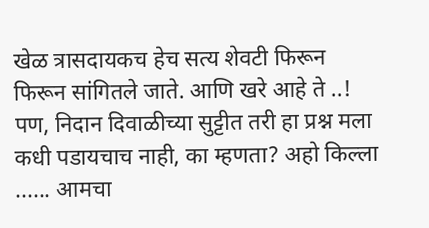खेळ त्रासदायकच हेच सत्य शेवटी फिरून फिरून सांगितले जाते. आणि खरे आहे ते ..! पण, निदान दिवाळीच्या सुट्टीत तरी हा प्रश्न मला कधी पडायचाच नाही, का म्हणता? अहो किल्ला ...... आमचा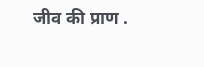जीव की प्राण .